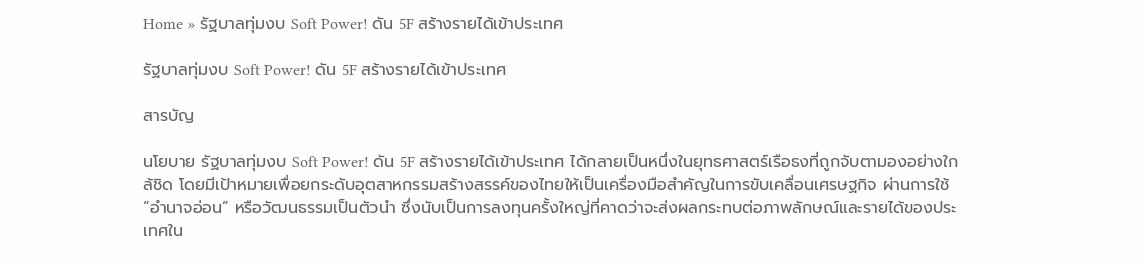Home » รัฐบาลทุ่มงบ Soft Power! ดัน 5F สร้างรายได้เข้าประเทศ

รัฐบาลทุ่มงบ Soft Power! ดัน 5F สร้างรายได้เข้าประเทศ

สารบัญ

นโยบาย รัฐบาลทุ่มงบ Soft Power! ดัน 5F สร้างรายได้เข้าประเทศ ได้กลายเป็นหนึ่งในยุทธศาสตร์เรือธงที่ถูกจับตามองอย่างใกล้ชิด โดยมีเป้าหมายเพื่อยกระดับอุตสาหกรรมสร้างสรรค์ของไทยให้เป็นเครื่องมือสำคัญในการขับเคลื่อนเศรษฐกิจ ผ่านการใช้ “อำนาจอ่อน” หรือวัฒนธรรมเป็นตัวนำ ซึ่งนับเป็นการลงทุนครั้งใหญ่ที่คาดว่าจะส่งผลกระทบต่อภาพลักษณ์และรายได้ของประเทศใน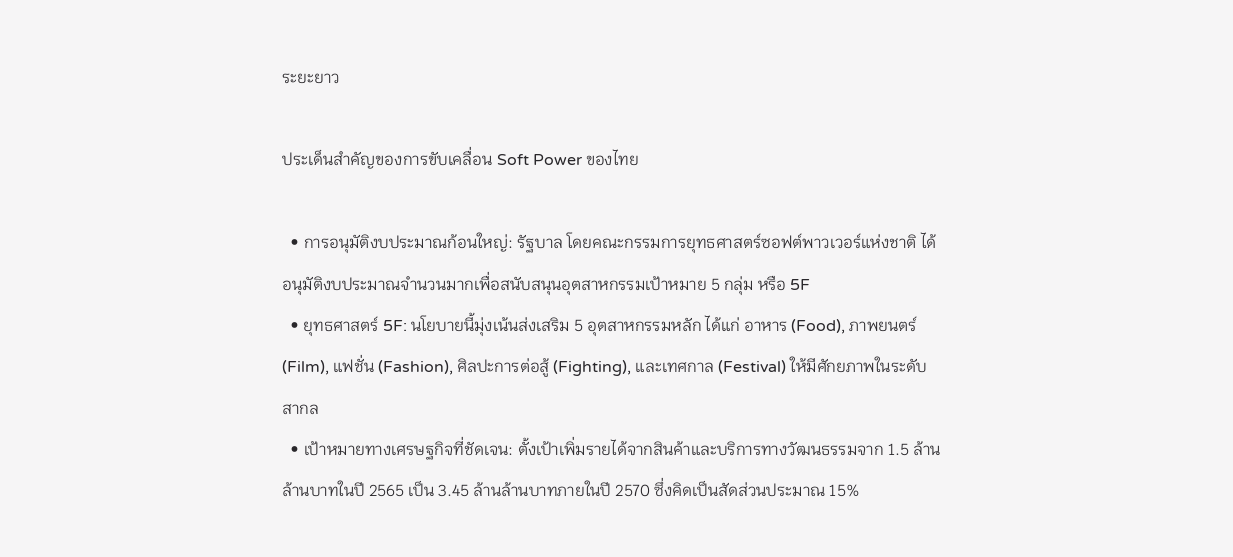ระยะยาว

ประเด็นสำคัญของการขับเคลื่อน Soft Power ของไทย

  • การอนุมัติงบประมาณก้อนใหญ่: รัฐบาล โดยคณะกรรมการยุทธศาสตร์ซอฟต์พาวเวอร์แห่งชาติ ได้อนุมัติงบประมาณจำนวนมากเพื่อสนับสนุนอุตสาหกรรมเป้าหมาย 5 กลุ่ม หรือ 5F
  • ยุทธศาสตร์ 5F: นโยบายนี้มุ่งเน้นส่งเสริม 5 อุตสาหกรรมหลัก ได้แก่ อาหาร (Food), ภาพยนตร์ (Film), แฟชั่น (Fashion), ศิลปะการต่อสู้ (Fighting), และเทศกาล (Festival) ให้มีศักยภาพในระดับสากล
  • เป้าหมายทางเศรษฐกิจที่ชัดเจน: ตั้งเป้าเพิ่มรายได้จากสินค้าและบริการทางวัฒนธรรมจาก 1.5 ล้านล้านบาทในปี 2565 เป็น 3.45 ล้านล้านบาทภายในปี 2570 ซึ่งคิดเป็นสัดส่วนประมาณ 15%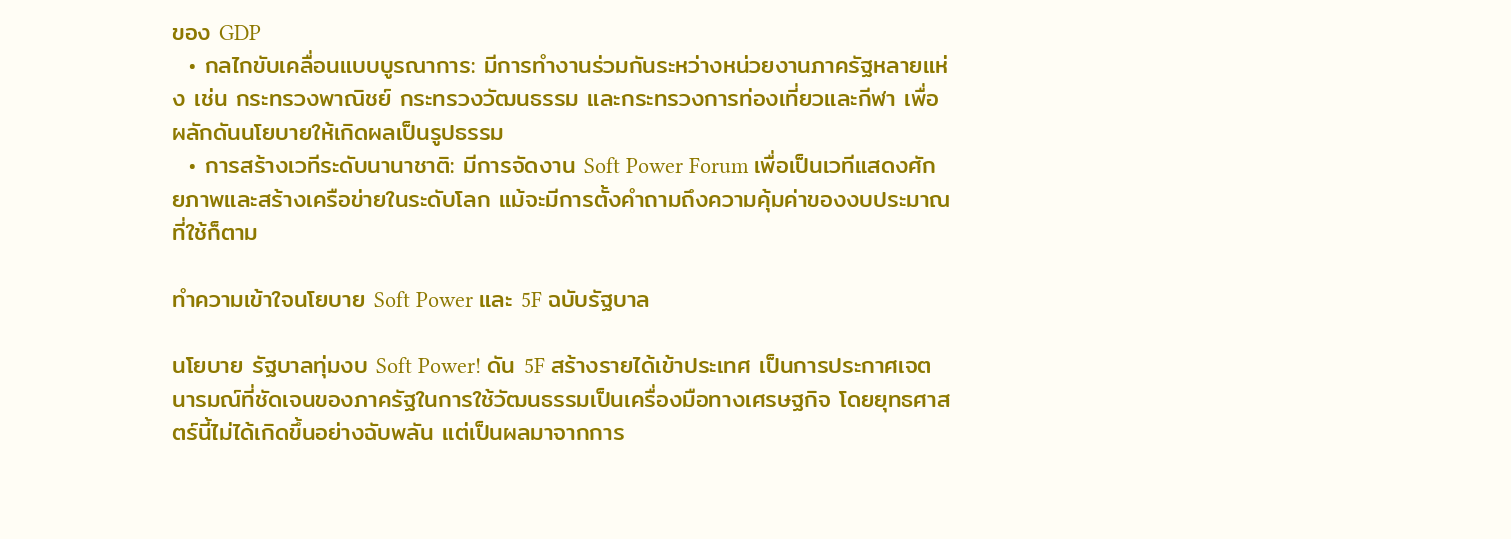ของ GDP
  • กลไกขับเคลื่อนแบบบูรณาการ: มีการทำงานร่วมกันระหว่างหน่วยงานภาครัฐหลายแห่ง เช่น กระทรวงพาณิชย์ กระทรวงวัฒนธรรม และกระทรวงการท่องเที่ยวและกีฬา เพื่อผลักดันนโยบายให้เกิดผลเป็นรูปธรรม
  • การสร้างเวทีระดับนานาชาติ: มีการจัดงาน Soft Power Forum เพื่อเป็นเวทีแสดงศักยภาพและสร้างเครือข่ายในระดับโลก แม้จะมีการตั้งคำถามถึงความคุ้มค่าของงบประมาณที่ใช้ก็ตาม

ทำความเข้าใจนโยบาย Soft Power และ 5F ฉบับรัฐบาล

นโยบาย รัฐบาลทุ่มงบ Soft Power! ดัน 5F สร้างรายได้เข้าประเทศ เป็นการประกาศเจตนารมณ์ที่ชัดเจนของภาครัฐในการใช้วัฒนธรรมเป็นเครื่องมือทางเศรษฐกิจ โดยยุทธศาสตร์นี้ไม่ได้เกิดขึ้นอย่างฉับพลัน แต่เป็นผลมาจากการ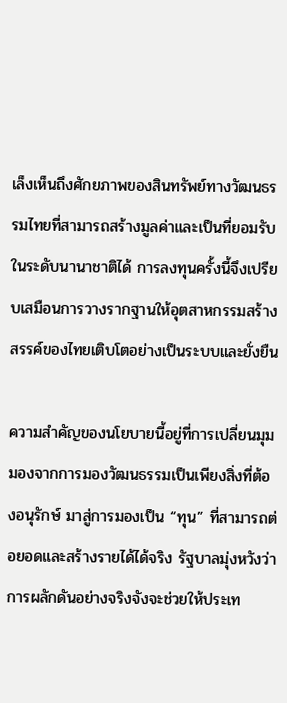เล็งเห็นถึงศักยภาพของสินทรัพย์ทางวัฒนธรรมไทยที่สามารถสร้างมูลค่าและเป็นที่ยอมรับในระดับนานาชาติได้ การลงทุนครั้งนี้จึงเปรียบเสมือนการวางรากฐานให้อุตสาหกรรมสร้างสรรค์ของไทยเติบโตอย่างเป็นระบบและยั่งยืน

ความสำคัญของนโยบายนี้อยู่ที่การเปลี่ยนมุมมองจากการมองวัฒนธรรมเป็นเพียงสิ่งที่ต้องอนุรักษ์ มาสู่การมองเป็น “ทุน” ที่สามารถต่อยอดและสร้างรายได้ได้จริง รัฐบาลมุ่งหวังว่าการผลักดันอย่างจริงจังจะช่วยให้ประเท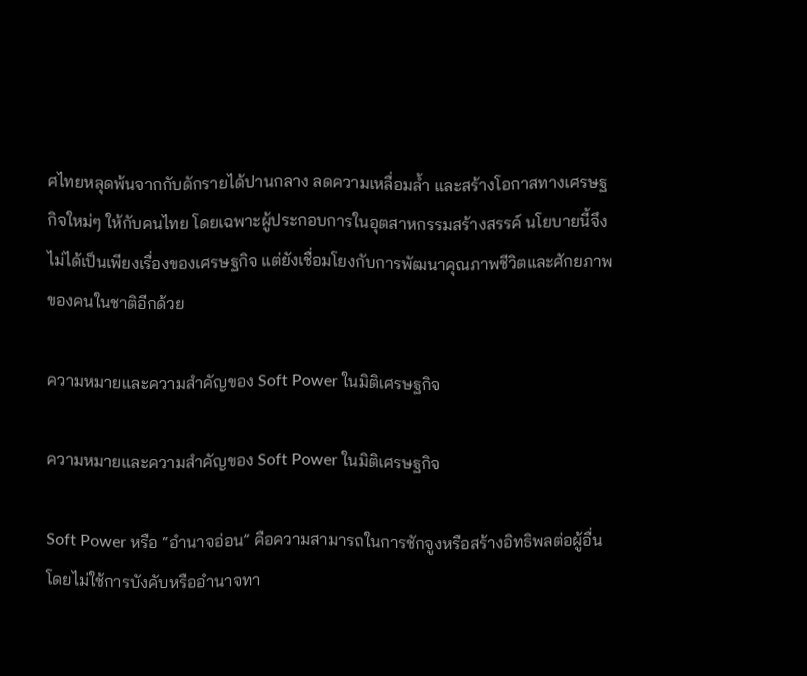ศไทยหลุดพ้นจากกับดักรายได้ปานกลาง ลดความเหลื่อมล้ำ และสร้างโอกาสทางเศรษฐกิจใหม่ๆ ให้กับคนไทย โดยเฉพาะผู้ประกอบการในอุตสาหกรรมสร้างสรรค์ นโยบายนี้จึงไม่ได้เป็นเพียงเรื่องของเศรษฐกิจ แต่ยังเชื่อมโยงกับการพัฒนาคุณภาพชีวิตและศักยภาพของคนในชาติอีกด้วย

ความหมายและความสำคัญของ Soft Power ในมิติเศรษฐกิจ

ความหมายและความสำคัญของ Soft Power ในมิติเศรษฐกิจ

Soft Power หรือ “อำนาจอ่อน” คือความสามารถในการชักจูงหรือสร้างอิทธิพลต่อผู้อื่นโดยไม่ใช้การบังคับหรืออำนาจทา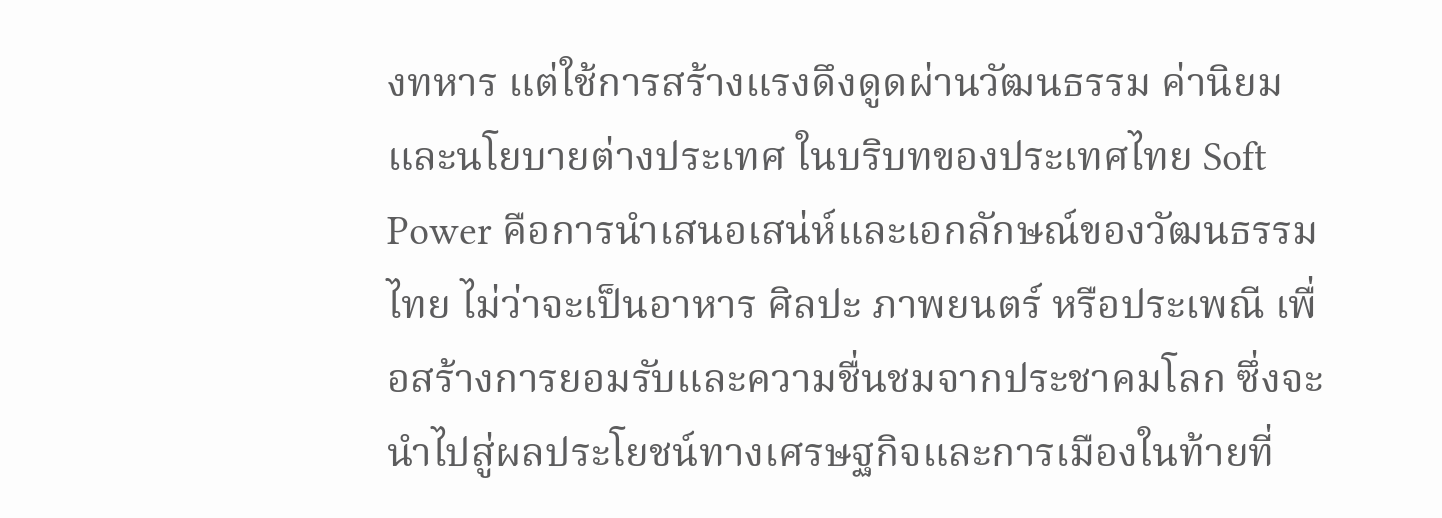งทหาร แต่ใช้การสร้างแรงดึงดูดผ่านวัฒนธรรม ค่านิยม และนโยบายต่างประเทศ ในบริบทของประเทศไทย Soft Power คือการนำเสนอเสน่ห์และเอกลักษณ์ของวัฒนธรรมไทย ไม่ว่าจะเป็นอาหาร ศิลปะ ภาพยนตร์ หรือประเพณี เพื่อสร้างการยอมรับและความชื่นชมจากประชาคมโลก ซึ่งจะนำไปสู่ผลประโยชน์ทางเศรษฐกิจและการเมืองในท้ายที่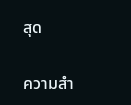สุด

ความสำ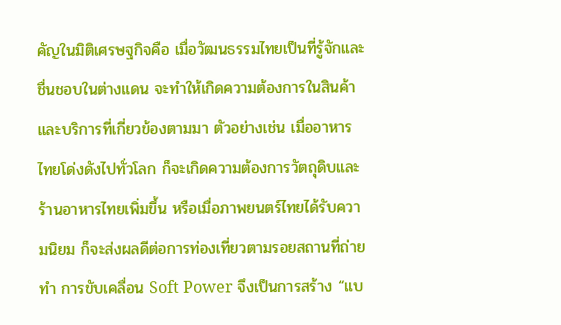คัญในมิติเศรษฐกิจคือ เมื่อวัฒนธรรมไทยเป็นที่รู้จักและชื่นชอบในต่างแดน จะทำให้เกิดความต้องการในสินค้าและบริการที่เกี่ยวข้องตามมา ตัวอย่างเช่น เมื่ออาหารไทยโด่งดังไปทั่วโลก ก็จะเกิดความต้องการวัตถุดิบและร้านอาหารไทยเพิ่มขึ้น หรือเมื่อภาพยนตร์ไทยได้รับความนิยม ก็จะส่งผลดีต่อการท่องเที่ยวตามรอยสถานที่ถ่ายทำ การขับเคลื่อน Soft Power จึงเป็นการสร้าง “แบ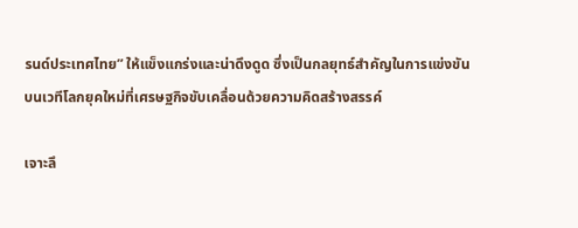รนด์ประเทศไทย” ให้แข็งแกร่งและน่าดึงดูด ซึ่งเป็นกลยุทธ์สำคัญในการแข่งขันบนเวทีโลกยุคใหม่ที่เศรษฐกิจขับเคลื่อนด้วยความคิดสร้างสรรค์

เจาะลึ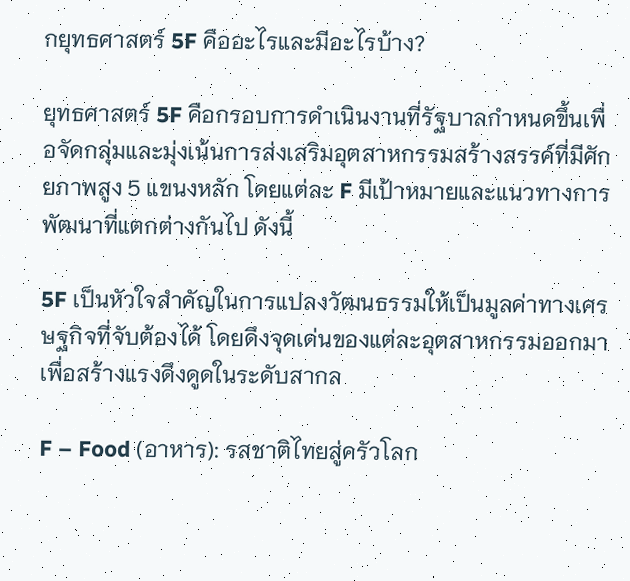กยุทธศาสตร์ 5F คืออะไรและมีอะไรบ้าง?

ยุทธศาสตร์ 5F คือกรอบการดำเนินงานที่รัฐบาลกำหนดขึ้นเพื่อจัดกลุ่มและมุ่งเน้นการส่งเสริมอุตสาหกรรมสร้างสรรค์ที่มีศักยภาพสูง 5 แขนงหลัก โดยแต่ละ F มีเป้าหมายและแนวทางการพัฒนาที่แตกต่างกันไป ดังนี้

5F เป็นหัวใจสำคัญในการแปลงวัฒนธรรมให้เป็นมูลค่าทางเศรษฐกิจที่จับต้องได้ โดยดึงจุดเด่นของแต่ละอุตสาหกรรมออกมาเพื่อสร้างแรงดึงดูดในระดับสากล

F – Food (อาหาร): รสชาติไทยสู่ครัวโลก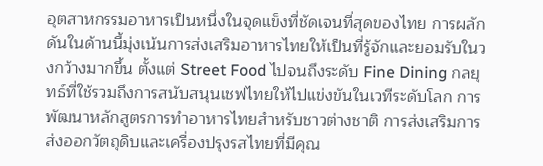อุตสาหกรรมอาหารเป็นหนึ่งในจุดแข็งที่ชัดเจนที่สุดของไทย การผลักดันในด้านนี้มุ่งเน้นการส่งเสริมอาหารไทยให้เป็นที่รู้จักและยอมรับในวงกว้างมากขึ้น ตั้งแต่ Street Food ไปจนถึงระดับ Fine Dining กลยุทธ์ที่ใช้รวมถึงการสนับสนุนเชฟไทยให้ไปแข่งขันในเวทีระดับโลก การพัฒนาหลักสูตรการทำอาหารไทยสำหรับชาวต่างชาติ การส่งเสริมการส่งออกวัตถุดิบและเครื่องปรุงรสไทยที่มีคุณ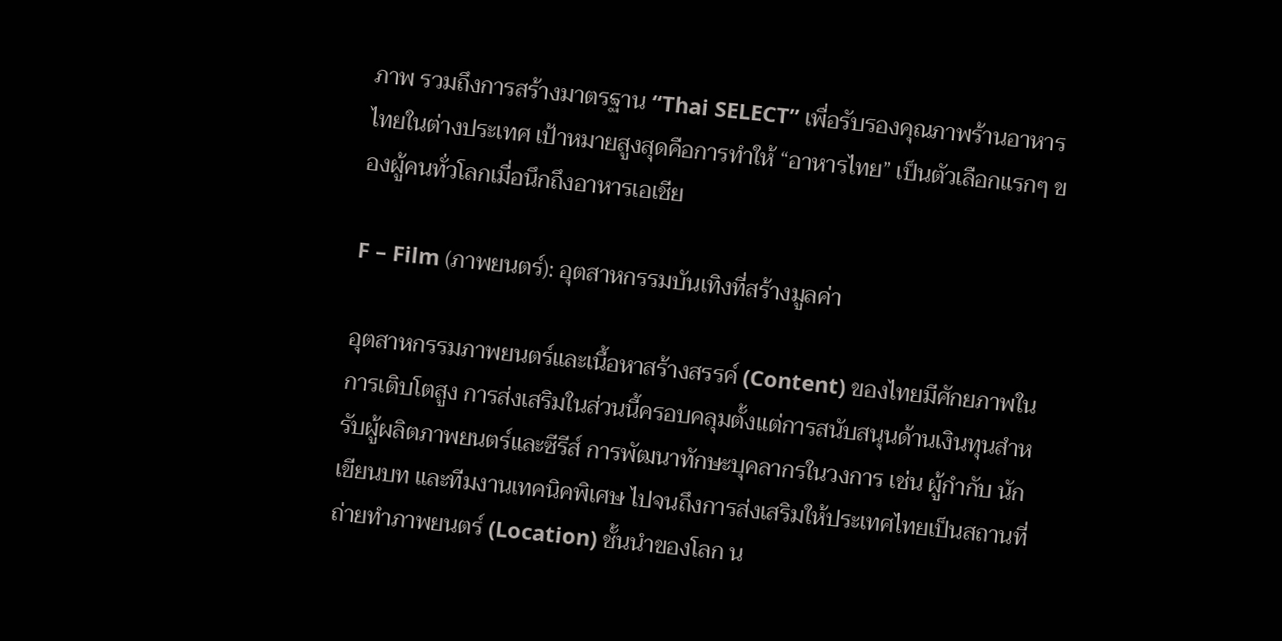ภาพ รวมถึงการสร้างมาตรฐาน “Thai SELECT” เพื่อรับรองคุณภาพร้านอาหารไทยในต่างประเทศ เป้าหมายสูงสุดคือการทำให้ “อาหารไทย” เป็นตัวเลือกแรกๆ ของผู้คนทั่วโลกเมื่อนึกถึงอาหารเอเชีย

F – Film (ภาพยนตร์): อุตสาหกรรมบันเทิงที่สร้างมูลค่า

อุตสาหกรรมภาพยนตร์และเนื้อหาสร้างสรรค์ (Content) ของไทยมีศักยภาพในการเติบโตสูง การส่งเสริมในส่วนนี้ครอบคลุมตั้งแต่การสนับสนุนด้านเงินทุนสำหรับผู้ผลิตภาพยนตร์และซีรีส์ การพัฒนาทักษะบุคลากรในวงการ เช่น ผู้กำกับ นักเขียนบท และทีมงานเทคนิคพิเศษ ไปจนถึงการส่งเสริมให้ประเทศไทยเป็นสถานที่ถ่ายทำภาพยนตร์ (Location) ชั้นนำของโลก น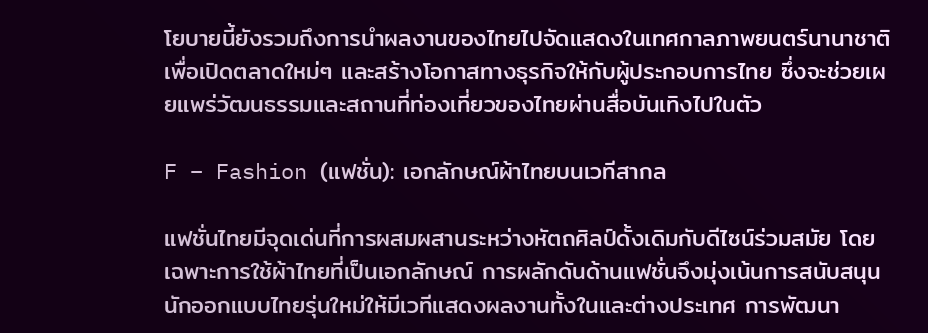โยบายนี้ยังรวมถึงการนำผลงานของไทยไปจัดแสดงในเทศกาลภาพยนตร์นานาชาติ เพื่อเปิดตลาดใหม่ๆ และสร้างโอกาสทางธุรกิจให้กับผู้ประกอบการไทย ซึ่งจะช่วยเผยแพร่วัฒนธรรมและสถานที่ท่องเที่ยวของไทยผ่านสื่อบันเทิงไปในตัว

F – Fashion (แฟชั่น): เอกลักษณ์ผ้าไทยบนเวทีสากล

แฟชั่นไทยมีจุดเด่นที่การผสมผสานระหว่างหัตถศิลป์ดั้งเดิมกับดีไซน์ร่วมสมัย โดยเฉพาะการใช้ผ้าไทยที่เป็นเอกลักษณ์ การผลักดันด้านแฟชั่นจึงมุ่งเน้นการสนับสนุนนักออกแบบไทยรุ่นใหม่ให้มีเวทีแสดงผลงานทั้งในและต่างประเทศ การพัฒนา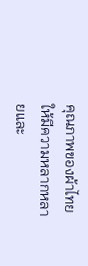คุณภาพของผ้าไทยให้มีความหลากหลายและ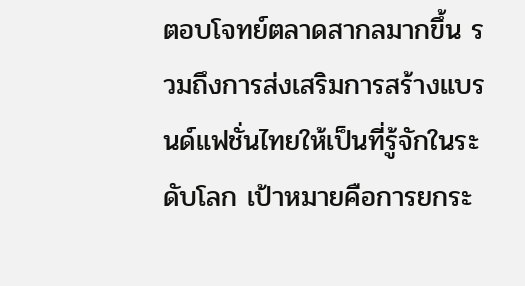ตอบโจทย์ตลาดสากลมากขึ้น รวมถึงการส่งเสริมการสร้างแบรนด์แฟชั่นไทยให้เป็นที่รู้จักในระดับโลก เป้าหมายคือการยกระ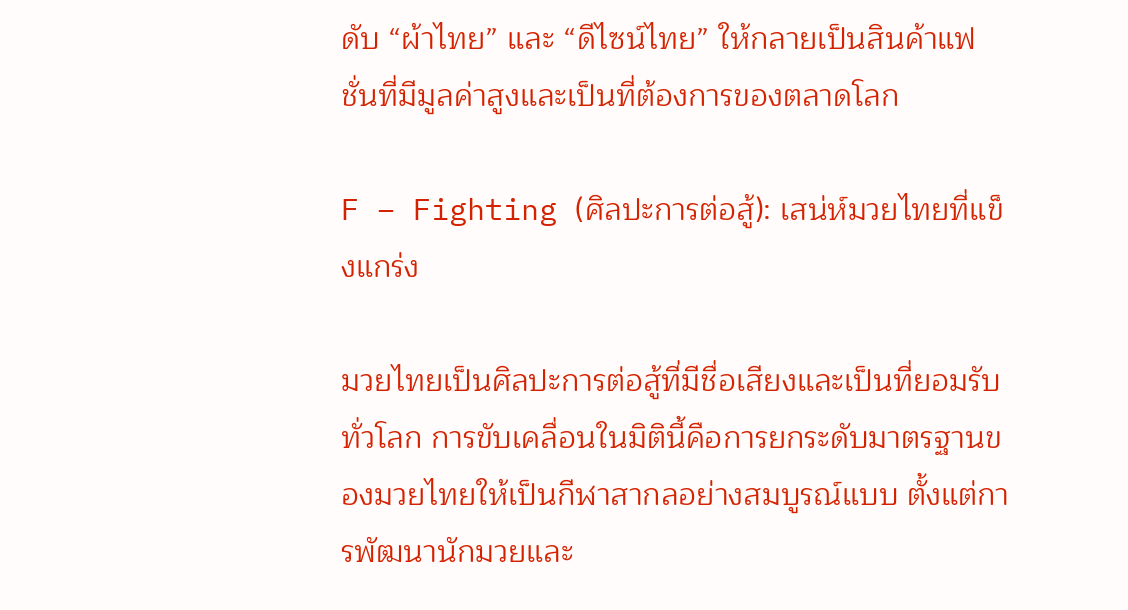ดับ “ผ้าไทย” และ “ดีไซน์ไทย” ให้กลายเป็นสินค้าแฟชั่นที่มีมูลค่าสูงและเป็นที่ต้องการของตลาดโลก

F – Fighting (ศิลปะการต่อสู้): เสน่ห์มวยไทยที่แข็งแกร่ง

มวยไทยเป็นศิลปะการต่อสู้ที่มีชื่อเสียงและเป็นที่ยอมรับทั่วโลก การขับเคลื่อนในมิตินี้คือการยกระดับมาตรฐานของมวยไทยให้เป็นกีฬาสากลอย่างสมบูรณ์แบบ ตั้งแต่การพัฒนานักมวยและ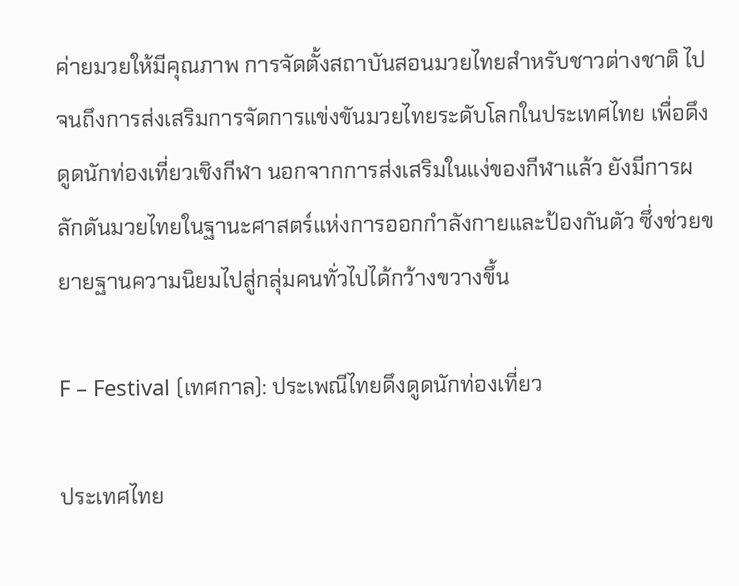ค่ายมวยให้มีคุณภาพ การจัดตั้งสถาบันสอนมวยไทยสำหรับชาวต่างชาติ ไปจนถึงการส่งเสริมการจัดการแข่งขันมวยไทยระดับโลกในประเทศไทย เพื่อดึงดูดนักท่องเที่ยวเชิงกีฬา นอกจากการส่งเสริมในแง่ของกีฬาแล้ว ยังมีการผลักดันมวยไทยในฐานะศาสตร์แห่งการออกกำลังกายและป้องกันตัว ซึ่งช่วยขยายฐานความนิยมไปสู่กลุ่มคนทั่วไปได้กว้างขวางขึ้น

F – Festival (เทศกาล): ประเพณีไทยดึงดูดนักท่องเที่ยว

ประเทศไทย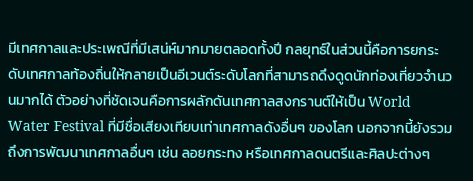มีเทศกาลและประเพณีที่มีเสน่ห์มากมายตลอดทั้งปี กลยุทธ์ในส่วนนี้คือการยกระดับเทศกาลท้องถิ่นให้กลายเป็นอีเวนต์ระดับโลกที่สามารถดึงดูดนักท่องเที่ยวจำนวนมากได้ ตัวอย่างที่ชัดเจนคือการผลักดันเทศกาลสงกรานต์ให้เป็น World Water Festival ที่มีชื่อเสียงเทียบเท่าเทศกาลดังอื่นๆ ของโลก นอกจากนี้ยังรวมถึงการพัฒนาเทศกาลอื่นๆ เช่น ลอยกระทง หรือเทศกาลดนตรีและศิลปะต่างๆ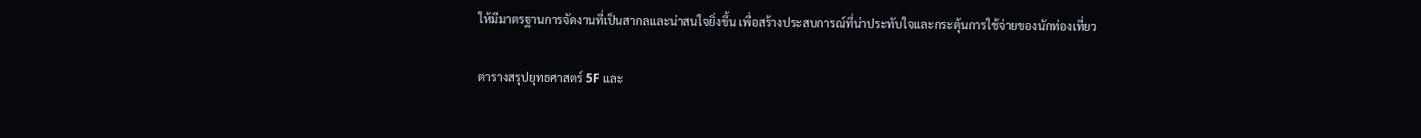ให้มีมาตรฐานการจัดงานที่เป็นสากลและน่าสนใจยิ่งขึ้น เพื่อสร้างประสบการณ์ที่น่าประทับใจและกระตุ้นการใช้จ่ายของนักท่องเที่ยว

ตารางสรุปยุทธศาสตร์ 5F และ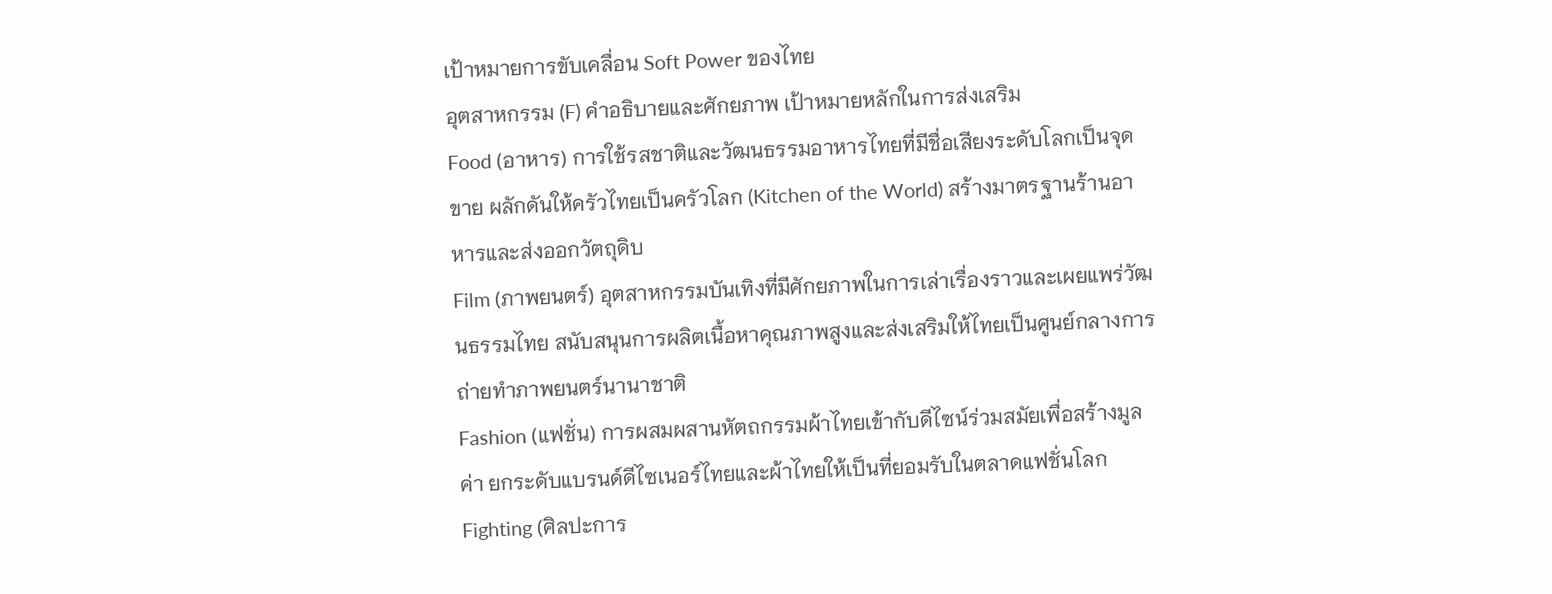เป้าหมายการขับเคลื่อน Soft Power ของไทย
อุตสาหกรรม (F) คำอธิบายและศักยภาพ เป้าหมายหลักในการส่งเสริม
Food (อาหาร) การใช้รสชาติและวัฒนธรรมอาหารไทยที่มีชื่อเสียงระดับโลกเป็นจุดขาย ผลักดันให้ครัวไทยเป็นครัวโลก (Kitchen of the World) สร้างมาตรฐานร้านอาหารและส่งออกวัตถุดิบ
Film (ภาพยนตร์) อุตสาหกรรมบันเทิงที่มีศักยภาพในการเล่าเรื่องราวและเผยแพร่วัฒนธรรมไทย สนับสนุนการผลิตเนื้อหาคุณภาพสูงและส่งเสริมให้ไทยเป็นศูนย์กลางการถ่ายทำภาพยนตร์นานาชาติ
Fashion (แฟชั่น) การผสมผสานหัตถกรรมผ้าไทยเข้ากับดีไซน์ร่วมสมัยเพื่อสร้างมูลค่า ยกระดับแบรนด์ดีไซเนอร์ไทยและผ้าไทยให้เป็นที่ยอมรับในตลาดแฟชั่นโลก
Fighting (ศิลปะการ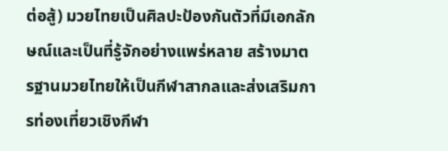ต่อสู้) มวยไทยเป็นศิลปะป้องกันตัวที่มีเอกลักษณ์และเป็นที่รู้จักอย่างแพร่หลาย สร้างมาตรฐานมวยไทยให้เป็นกีฬาสากลและส่งเสริมการท่องเที่ยวเชิงกีฬา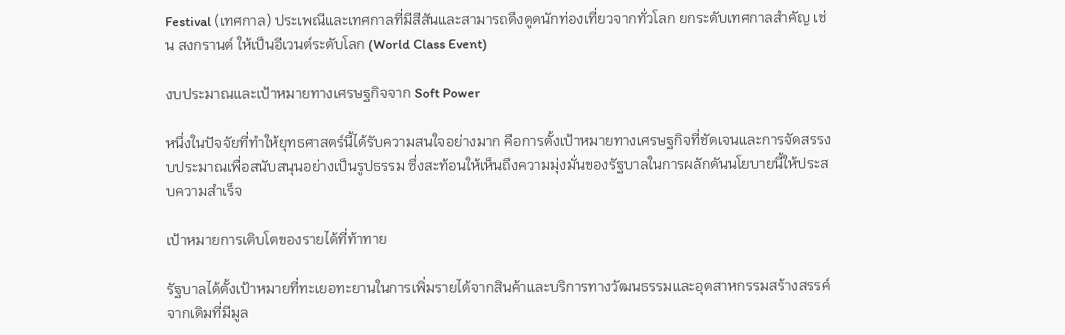Festival (เทศกาล) ประเพณีและเทศกาลที่มีสีสันและสามารถดึงดูดนักท่องเที่ยวจากทั่วโลก ยกระดับเทศกาลสำคัญ เช่น สงกรานต์ ให้เป็นอีเวนต์ระดับโลก (World Class Event)

งบประมาณและเป้าหมายทางเศรษฐกิจจาก Soft Power

หนึ่งในปัจจัยที่ทำให้ยุทธศาสตร์นี้ได้รับความสนใจอย่างมาก คือการตั้งเป้าหมายทางเศรษฐกิจที่ชัดเจนและการจัดสรรงบประมาณเพื่อสนับสนุนอย่างเป็นรูปธรรม ซึ่งสะท้อนให้เห็นถึงความมุ่งมั่นของรัฐบาลในการผลักดันนโยบายนี้ให้ประสบความสำเร็จ

เป้าหมายการเติบโตของรายได้ที่ท้าทาย

รัฐบาลได้ตั้งเป้าหมายที่ทะเยอทะยานในการเพิ่มรายได้จากสินค้าและบริการทางวัฒนธรรมและอุตสาหกรรมสร้างสรรค์ จากเดิมที่มีมูล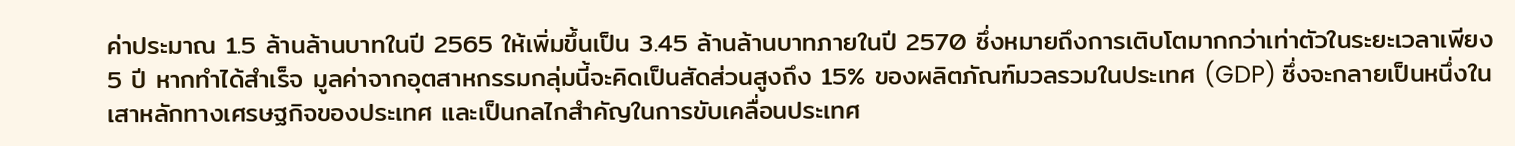ค่าประมาณ 1.5 ล้านล้านบาทในปี 2565 ให้เพิ่มขึ้นเป็น 3.45 ล้านล้านบาทภายในปี 2570 ซึ่งหมายถึงการเติบโตมากกว่าเท่าตัวในระยะเวลาเพียง 5 ปี หากทำได้สำเร็จ มูลค่าจากอุตสาหกรรมกลุ่มนี้จะคิดเป็นสัดส่วนสูงถึง 15% ของผลิตภัณฑ์มวลรวมในประเทศ (GDP) ซึ่งจะกลายเป็นหนึ่งในเสาหลักทางเศรษฐกิจของประเทศ และเป็นกลไกสำคัญในการขับเคลื่อนประเทศ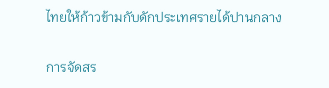ไทยให้ก้าวข้ามกับดักประเทศรายได้ปานกลาง

การจัดสร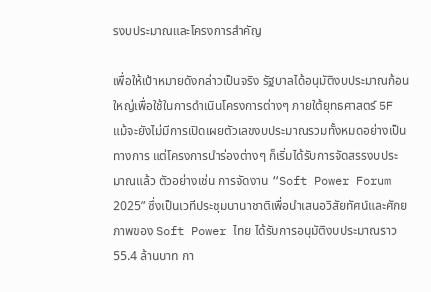รงบประมาณและโครงการสำคัญ

เพื่อให้เป้าหมายดังกล่าวเป็นจริง รัฐบาลได้อนุมัติงบประมาณก้อนใหญ่เพื่อใช้ในการดำเนินโครงการต่างๆ ภายใต้ยุทธศาสตร์ 5F แม้จะยังไม่มีการเปิดเผยตัวเลขงบประมาณรวมทั้งหมดอย่างเป็นทางการ แต่โครงการนำร่องต่างๆ ก็เริ่มได้รับการจัดสรรงบประมาณแล้ว ตัวอย่างเช่น การจัดงาน “Soft Power Forum 2025” ซึ่งเป็นเวทีประชุมนานาชาติเพื่อนำเสนอวิสัยทัศน์และศักยภาพของ Soft Power ไทย ได้รับการอนุมัติงบประมาณราว 55.4 ล้านบาท กา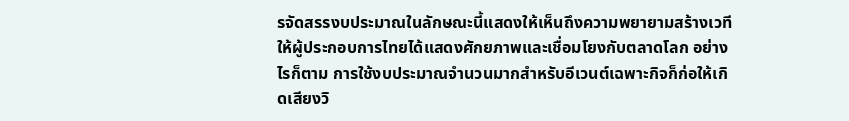รจัดสรรงบประมาณในลักษณะนี้แสดงให้เห็นถึงความพยายามสร้างเวทีให้ผู้ประกอบการไทยได้แสดงศักยภาพและเชื่อมโยงกับตลาดโลก อย่างไรก็ตาม การใช้งบประมาณจำนวนมากสำหรับอีเวนต์เฉพาะกิจก็ก่อให้เกิดเสียงวิ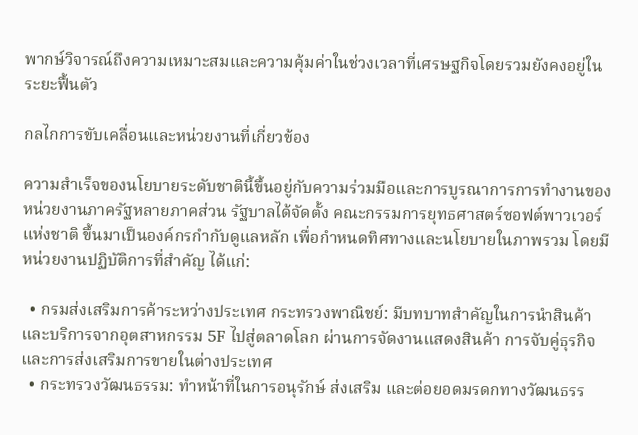พากษ์วิจารณ์ถึงความเหมาะสมและความคุ้มค่าในช่วงเวลาที่เศรษฐกิจโดยรวมยังคงอยู่ในระยะฟื้นตัว

กลไกการขับเคลื่อนและหน่วยงานที่เกี่ยวข้อง

ความสำเร็จของนโยบายระดับชาตินี้ขึ้นอยู่กับความร่วมมือและการบูรณาการการทำงานของหน่วยงานภาครัฐหลายภาคส่วน รัฐบาลได้จัดตั้ง คณะกรรมการยุทธศาสตร์ซอฟต์พาวเวอร์แห่งชาติ ขึ้นมาเป็นองค์กรกำกับดูแลหลัก เพื่อกำหนดทิศทางและนโยบายในภาพรวม โดยมีหน่วยงานปฏิบัติการที่สำคัญ ได้แก่:

  • กรมส่งเสริมการค้าระหว่างประเทศ กระทรวงพาณิชย์: มีบทบาทสำคัญในการนำสินค้าและบริการจากอุตสาหกรรม 5F ไปสู่ตลาดโลก ผ่านการจัดงานแสดงสินค้า การจับคู่ธุรกิจ และการส่งเสริมการขายในต่างประเทศ
  • กระทรวงวัฒนธรรม: ทำหน้าที่ในการอนุรักษ์ ส่งเสริม และต่อยอดมรดกทางวัฒนธรร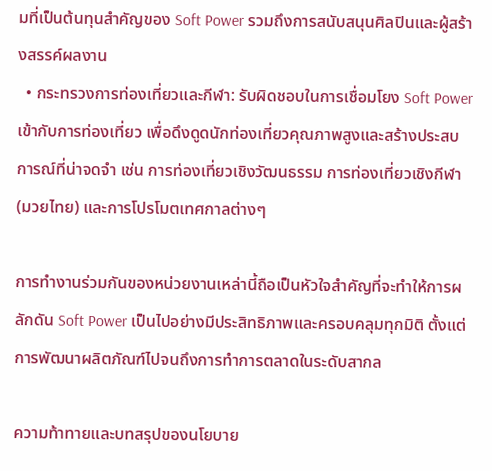มที่เป็นต้นทุนสำคัญของ Soft Power รวมถึงการสนับสนุนศิลปินและผู้สร้างสรรค์ผลงาน
  • กระทรวงการท่องเที่ยวและกีฬา: รับผิดชอบในการเชื่อมโยง Soft Power เข้ากับการท่องเที่ยว เพื่อดึงดูดนักท่องเที่ยวคุณภาพสูงและสร้างประสบการณ์ที่น่าจดจำ เช่น การท่องเที่ยวเชิงวัฒนธรรม การท่องเที่ยวเชิงกีฬา (มวยไทย) และการโปรโมตเทศกาลต่างๆ

การทำงานร่วมกันของหน่วยงานเหล่านี้ถือเป็นหัวใจสำคัญที่จะทำให้การผลักดัน Soft Power เป็นไปอย่างมีประสิทธิภาพและครอบคลุมทุกมิติ ตั้งแต่การพัฒนาผลิตภัณฑ์ไปจนถึงการทำการตลาดในระดับสากล

ความท้าทายและบทสรุปของนโยบาย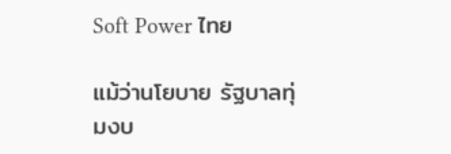Soft Power ไทย

แม้ว่านโยบาย รัฐบาลทุ่มงบ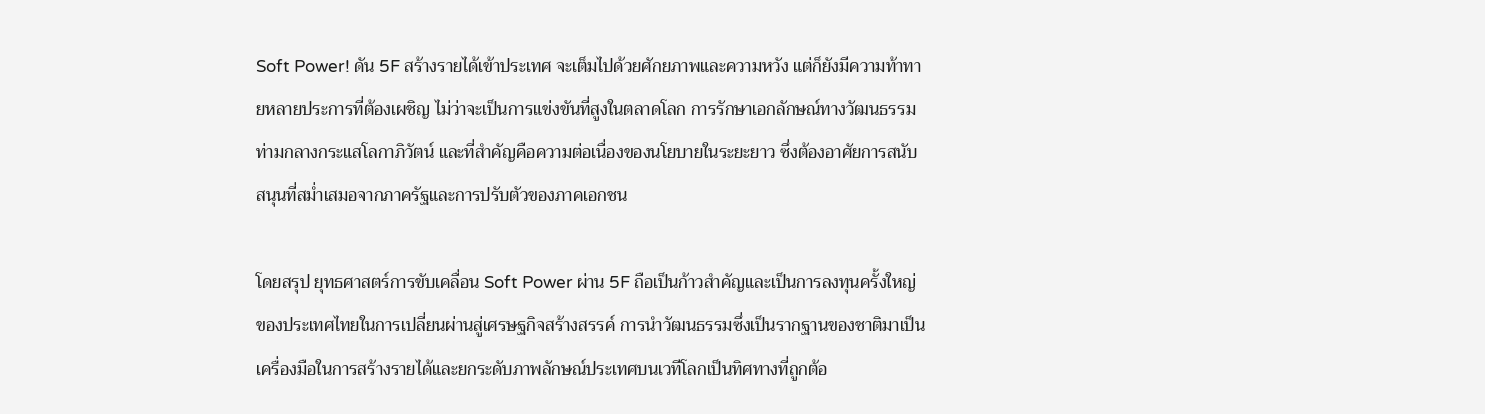Soft Power! ดัน 5F สร้างรายได้เข้าประเทศ จะเต็มไปด้วยศักยภาพและความหวัง แต่ก็ยังมีความท้าทายหลายประการที่ต้องเผชิญ ไม่ว่าจะเป็นการแข่งขันที่สูงในตลาดโลก การรักษาเอกลักษณ์ทางวัฒนธรรมท่ามกลางกระแสโลกาภิวัตน์ และที่สำคัญคือความต่อเนื่องของนโยบายในระยะยาว ซึ่งต้องอาศัยการสนับสนุนที่สม่ำเสมอจากภาครัฐและการปรับตัวของภาคเอกชน

โดยสรุป ยุทธศาสตร์การขับเคลื่อน Soft Power ผ่าน 5F ถือเป็นก้าวสำคัญและเป็นการลงทุนครั้งใหญ่ของประเทศไทยในการเปลี่ยนผ่านสู่เศรษฐกิจสร้างสรรค์ การนำวัฒนธรรมซึ่งเป็นรากฐานของชาติมาเป็นเครื่องมือในการสร้างรายได้และยกระดับภาพลักษณ์ประเทศบนเวทีโลกเป็นทิศทางที่ถูกต้อ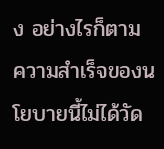ง อย่างไรก็ตาม ความสำเร็จของนโยบายนี้ไม่ได้วัด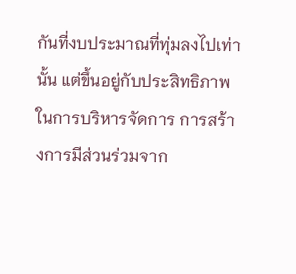กันที่งบประมาณที่ทุ่มลงไปเท่านั้น แต่ขึ้นอยู่กับประสิทธิภาพในการบริหารจัดการ การสร้างการมีส่วนร่วมจาก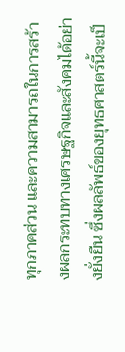ทุกภาคส่วน และความสามารถในการสร้างผลกระทบทางเศรษฐกิจและสังคมได้อย่างยั่งยืน ซึ่งผลลัพธ์ของยุทธศาสตร์นี้จะเป็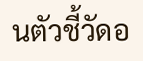นตัวชี้วัดอ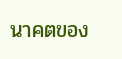นาคตของ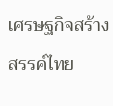เศรษฐกิจสร้างสรรค์ไทย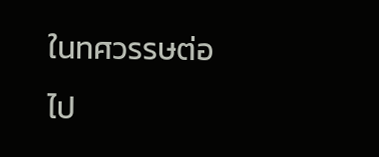ในทศวรรษต่อไป